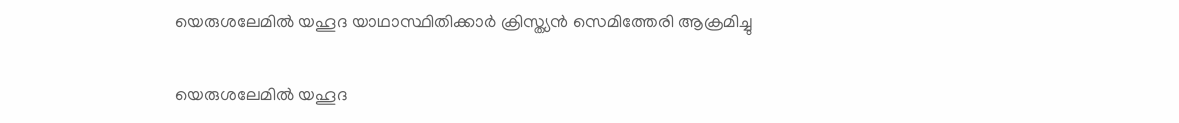യെരുശലേമില്‍ യഹൂദ യാഥാസ്ഥിതിക്കാര്‍ ക്രിസ്ത്യന്‍ സെമിത്തേരി ആക്രമിച്ചു

യെരുശലേമില്‍ യഹൂദ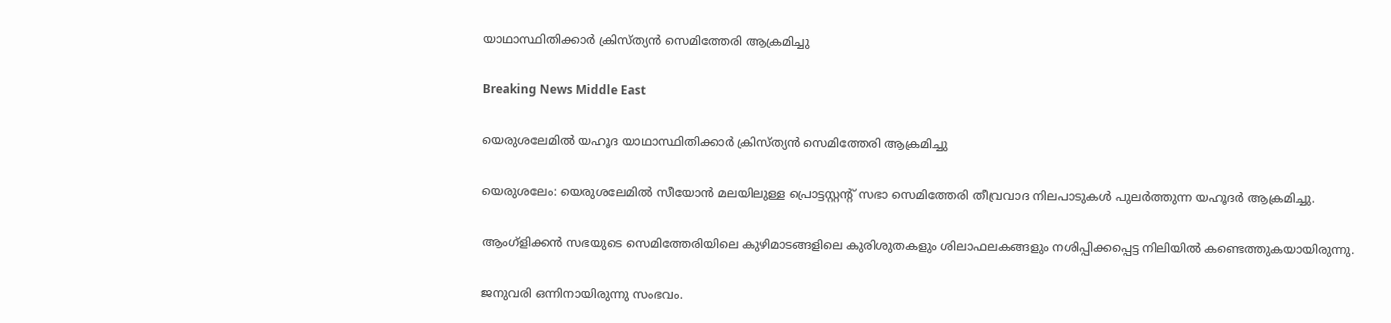യാഥാസ്ഥിതിക്കാര്‍ ക്രിസ്ത്യന്‍ സെമിത്തേരി ആക്രമിച്ചു

Breaking News Middle East

യെരുശലേമില്‍ യഹൂദ യാഥാസ്ഥിതിക്കാര്‍ ക്രിസ്ത്യന്‍ സെമിത്തേരി ആക്രമിച്ചു

യെരുശലേം: യെരുശലേമില്‍ സീയോന്‍ മലയിലുള്ള പ്രൊട്ടസ്റ്റന്റ് സഭാ സെമിത്തേരി തീവ്രവാദ നിലപാടുകള്‍ പുലര്‍ത്തുന്ന യഹൂദര്‍ ആക്രമിച്ചു.

ആംഗ്ളിക്കന്‍ സഭയുടെ സെമിത്തേരിയിലെ കുഴിമാടങ്ങളിലെ കുരിശുതകളും ശിലാഫലകങ്ങളും നശിപ്പിക്കപ്പെട്ട നിലിയില്‍ കണ്ടെത്തുകയായിരുന്നു.

ജനുവരി ഒന്നിനായിരുന്നു സംഭവം.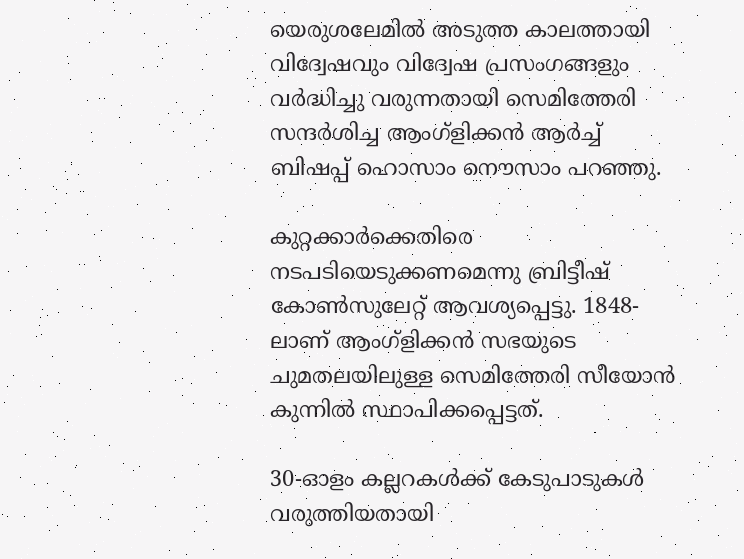യെരുശലേമില്‍ അടുത്ത കാലത്തായി വിദ്വേഷവും വിദ്വേഷ പ്രസംഗങ്ങളും വര്‍ദ്ധിച്ചു വരുന്നതായി സെമിത്തേരി സന്ദര്‍ശിച്ച ആംഗ്ളിക്കന്‍ ആര്‍ച്ച് ബിഷപ്പ് ഹൊസാം നൌസാം പറഞ്ഞു.

കുറ്റക്കാര്‍ക്കെതിരെ നടപടിയെടുക്കണമെന്നു ബ്രിട്ടീഷ് കോണ്‍സുലേറ്റ് ആവശ്യപ്പെട്ടു. 1848-ലാണ് ആംഗ്ളിക്കന്‍ സഭയുടെ ചുമതലയിലുള്ള സെമിത്തേരി സീയോന്‍ കുന്നില്‍ സ്ഥാപിക്കപ്പെട്ടത്.

30-ഓളം കല്ലറകള്‍ക്ക് കേടുപാടുകള്‍ വരുത്തിയതായി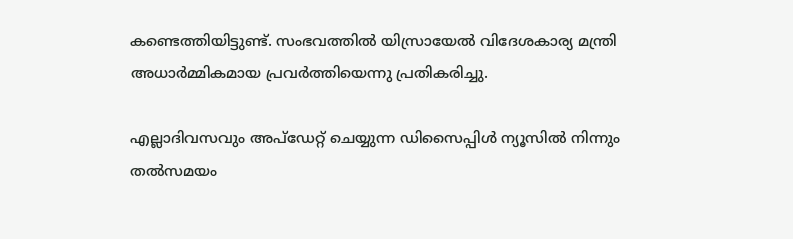കണ്ടെത്തിയിട്ടുണ്ട്. സംഭവത്തില്‍ യിസ്രായേല്‍ വിദേശകാര്യ മന്ത്രി അധാര്‍മ്മികമായ പ്രവര്‍ത്തിയെന്നു പ്രതികരിച്ചു.

എല്ലാദിവസവും അപ്ഡേറ്റ് ചെയ്യുന്ന ഡിസൈപ്പിൾ ന്യൂസിൽ നിന്നും തൽസമയം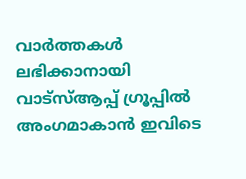വാർത്തകൾ ലഭിക്കാനായി വാട്സ്ആപ്പ് ഗ്രൂപ്പിൽ അംഗമാകാൻ ഇവിടെ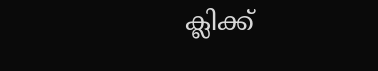ക്ലിക്ക്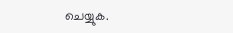ചെയ്യുക.